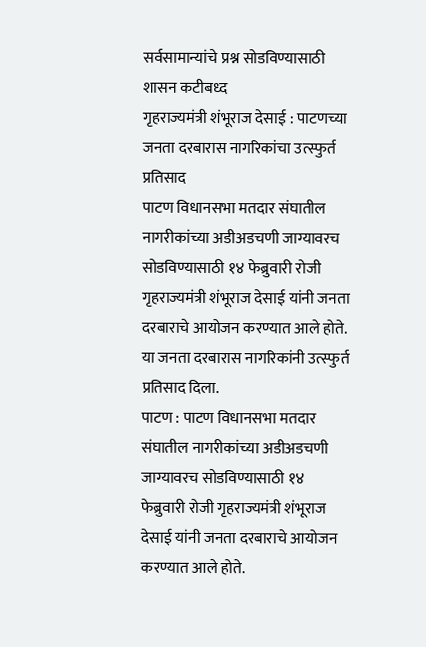सर्वसामान्यांचे प्रश्न सोडविण्यासाठी शासन कटीबध्द
गृहराज्यमंत्री शंभूराज देसाई : पाटणच्या जनता दरबारास नागरिकांचा उत्स्फुर्त प्रतिसाद
पाटण विधानसभा मतदार संघातील नागरीकांच्या अडीअडचणी जाग्यावरच सोडविण्यासाठी १४ फेब्रुवारी रोजी गृहराज्यमंत्री शंभूराज देसाई यांनी जनता दरबाराचे आयोजन करण्यात आले होते. या जनता दरबारास नागरिकांनी उत्स्फुर्त प्रतिसाद दिला.
पाटण : पाटण विधानसभा मतदार संघातील नागरीकांच्या अडीअडचणी जाग्यावरच सोडविण्यासाठी १४ फेब्रुवारी रोजी गृहराज्यमंत्री शंभूराज देसाई यांनी जनता दरबाराचे आयोजन करण्यात आले होते.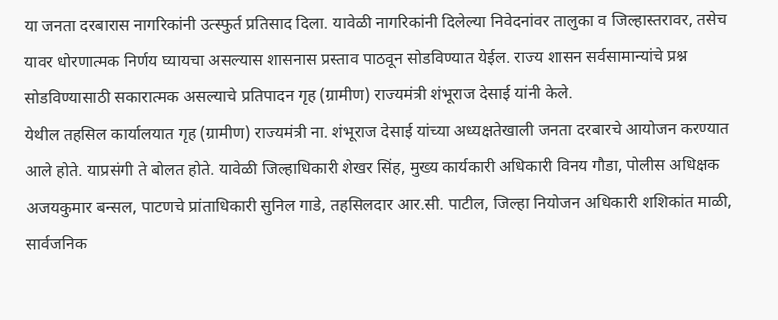या जनता दरबारास नागरिकांनी उत्स्फुर्त प्रतिसाद दिला. यावेळी नागरिकांनी दिलेल्या निवेदनांवर तालुका व जिल्हास्तरावर, तसेच यावर धोरणात्मक निर्णय घ्यायचा असल्यास शासनास प्रस्ताव पाठवून सोडविण्यात येईल. राज्य शासन सर्वसामान्यांचे प्रश्न सोडविण्यासाठी सकारात्मक असल्याचे प्रतिपादन गृह (ग्रामीण) राज्यमंत्री शंभूराज देसाई यांनी केले.
येथील तहसिल कार्यालयात गृह (ग्रामीण) राज्यमंत्री ना. शंभूराज देसाई यांच्या अध्यक्षतेखाली जनता दरबारचे आयोजन करण्यात आले होते. याप्रसंगी ते बोलत होते. यावेळी जिल्हाधिकारी शेखर सिंह, मुख्य कार्यकारी अधिकारी विनय गौडा, पोलीस अधिक्षक अजयकुमार बन्सल, पाटणचे प्रांताधिकारी सुनिल गाडे, तहसिलदार आर.सी. पाटील, जिल्हा नियोजन अधिकारी शशिकांत माळी, सार्वजनिक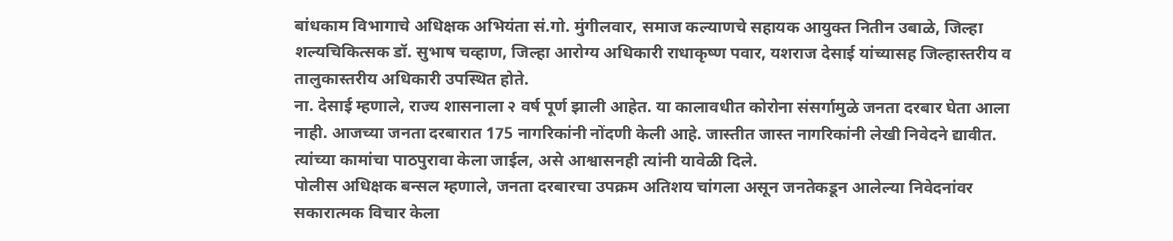बांधकाम विभागाचे अधिक्षक अभियंता सं.गो. मुंगीलवार, समाज कल्याणचे सहायक आयुक्त नितीन उबाळे, जिल्हा शल्यचिकित्सक डॉ. सुभाष चव्हाण, जिल्हा आरोग्य अधिकारी राधाकृष्ण पवार, यशराज देसाई यांच्यासह जिल्हास्तरीय व तालुकास्तरीय अधिकारी उपस्थित होते.
ना. देसाई म्हणाले, राज्य शासनाला २ वर्ष पूर्ण झाली आहेत. या कालावधीत कोरोना संसर्गामुळे जनता दरबार घेता आला नाही. आजच्या जनता दरबारात 175 नागरिकांनी नोंदणी केली आहे. जास्तीत जास्त नागरिकांनी लेखी निवेदने द्यावीत. त्यांच्या कामांचा पाठपुरावा केला जाईल, असे आश्वासनही त्यांनी यावेळी दिले.
पोलीस अधिक्षक बन्सल म्हणाले, जनता दरबारचा उपक्रम अतिशय चांगला असून जनतेकडून आलेल्या निवेदनांवर सकारात्मक विचार केला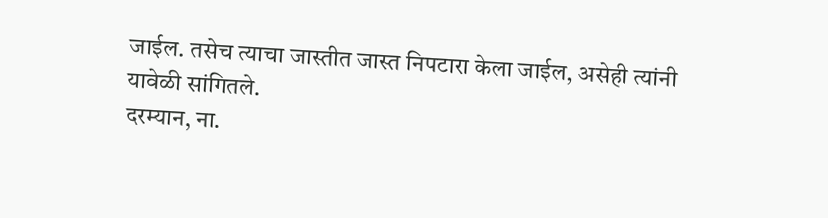जाईल. तसेच त्याचा जास्तीत जास्त निपटारा केला जाईल, असेही त्यांनी यावेळी सांगितले.
दरम्यान, ना.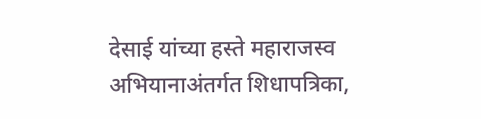देसाई यांच्या हस्ते महाराजस्व अभियानाअंतर्गत शिधापत्रिका,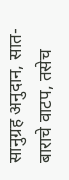सानुग्रह अनुदान, सात-बाराचे वाटप, तसेच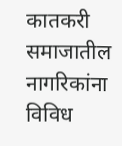कातकरी समाजातील नागरिकांना विविध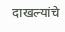दाखल्यांचे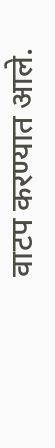वाटप करण्यात आले.